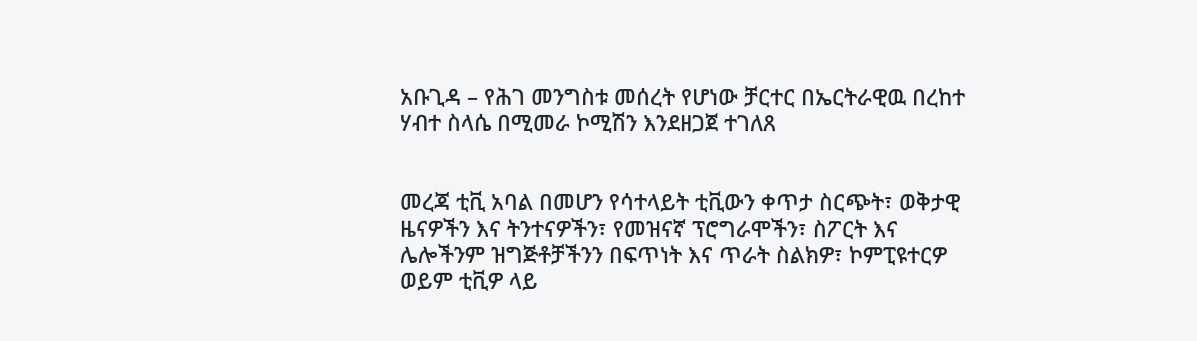አቡጊዳ – የሕገ መንግስቱ መሰረት የሆነው ቻርተር በኤርትራዊዉ በረከተ ሃብተ ስላሴ በሚመራ ኮሚሽን እንደዘጋጀ ተገለጸ


መረጃ ቲቪ አባል በመሆን የሳተላይት ቲቪውን ቀጥታ ስርጭት፣ ወቅታዊ ዜናዎችን እና ትንተናዎችን፣ የመዝናኛ ፕሮግራሞችን፣ ስፖርት እና ሌሎችንም ዝግጅቶቻችንን በፍጥነት እና ጥራት ስልክዎ፣ ኮምፒዩተርዎ ወይም ቲቪዎ ላይ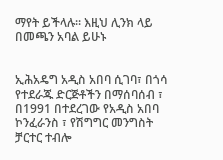ማየት ይችላሉ። እዚህ ሊንክ ላይ በመጫን አባል ይሁኑ


ኢሕአዴግ አዲስ አበባ ሲገባ፣ በጎሳ የተደራጁ ድርጅቶችን በማሰባሰብ ፣ በ1991 በተደረገው የአዲስ አበባ ኮንፈራንስ ፣ የሽግግር መንግስት ቻርተር ተብሎ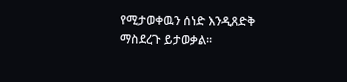የሚታወቀዉን ሰነድ እንዲጸድቅ ማስደረጉ ይታወቃል።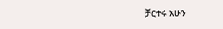ቻርተሩ አሁን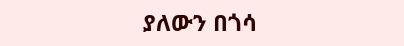ያለውን በጎሳ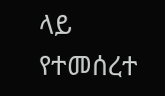ላይ የተመሰረተ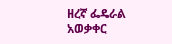ዘረኛ ፌዴራል አወቃቀር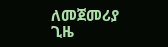ለመጀመሪያ ጊዜ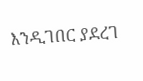እንዲገበር ያደረገ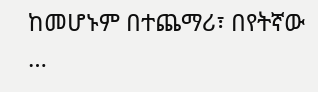ከመሆኑም በተጨማሪ፣ በየትኛው …